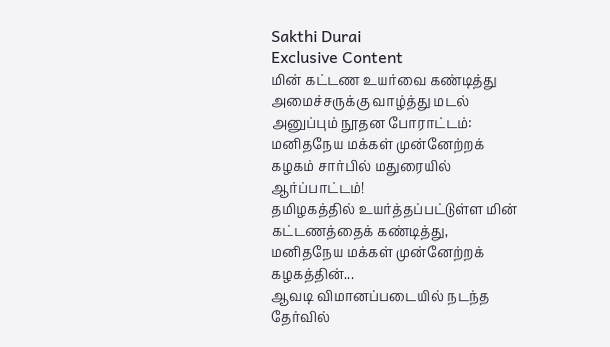Sakthi Durai
Exclusive Content
மின் கட்டண உயர்வை கண்டித்து அமைச்சருக்கு வாழ்த்து மடல் அனுப்பும் நூதன போராட்டம்: மனிதநேய மக்கள் முன்னேற்றக் கழகம் சார்பில் மதுரையில் ஆர்ப்பாட்டம்!
தமிழகத்தில் உயர்த்தப்பட்டுள்ள மின் கட்டணத்தைக் கண்டித்து, மனிதநேய மக்கள் முன்னேற்றக் கழகத்தின்...
ஆவடி விமானப்படையில் நடந்த தேர்வில்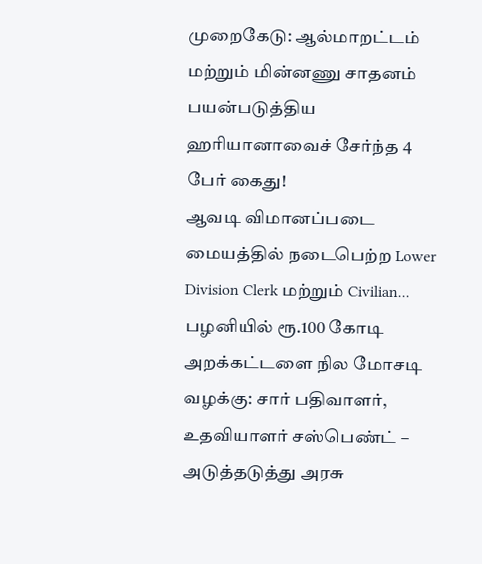முறைகேடு: ஆல்மாறட்டம் மற்றும் மின்னணு சாதனம் பயன்படுத்திய ஹரியானாவைச் சேர்ந்த 4 பேர் கைது!
ஆவடி விமானப்படை மையத்தில் நடைபெற்ற Lower Division Clerk மற்றும் Civilian...
பழனியில் ரூ.100 கோடி அறக்கட்டளை நில மோசடி வழக்கு: சார் பதிவாளர், உதவியாளர் சஸ்பெண்ட் – அடுத்தடுத்து அரசு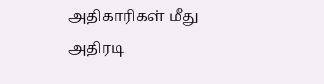அதிகாரிகள் மீது அதிரடி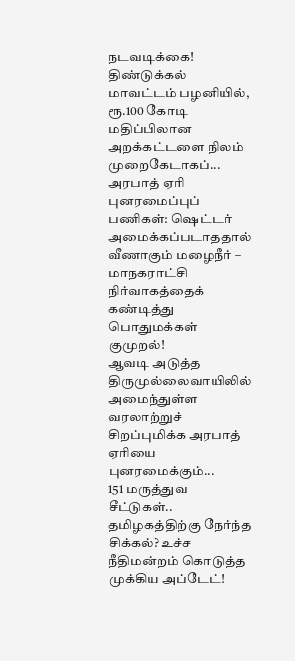நடவடிக்கை!
திண்டுக்கல் மாவட்டம் பழனியில், ரூ.100 கோடி மதிப்பிலான அறக்கட்டளை நிலம் முறைகேடாகப்...
அரபாத் ஏரி புனரமைப்புப் பணிகள்: ஷெட்டர் அமைக்கப்படாததால் வீணாகும் மழைநீர் – மாநகராட்சி நிர்வாகத்தைக் கண்டித்து பொதுமக்கள் குமுறல்!
ஆவடி அடுத்த திருமுல்லைவாயிலில் அமைந்துள்ள வரலாற்றுச் சிறப்புமிக்க அரபாத் ஏரியை புனரமைக்கும்...
151 மருத்துவ சீட்டுகள்.. தமிழகத்திற்கு நேர்ந்த சிக்கல்? உச்ச நீதிமன்றம் கொடுத்த முக்கிய அப்டேட்!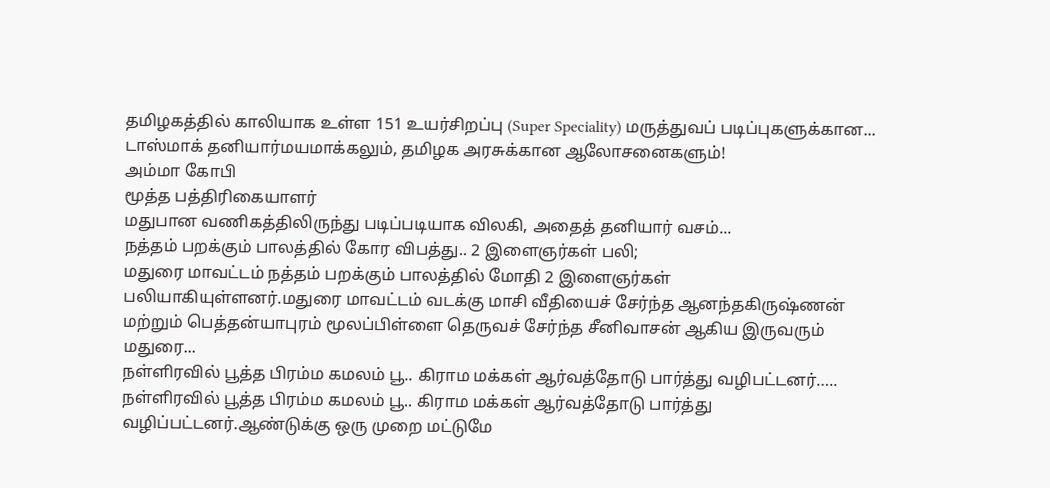தமிழகத்தில் காலியாக உள்ள 151 உயர்சிறப்பு (Super Speciality) மருத்துவப் படிப்புகளுக்கான...
டாஸ்மாக் தனியார்மயமாக்கலும், தமிழக அரசுக்கான ஆலோசனைகளும்!
அம்மா கோபி
மூத்த பத்திரிகையாளர்
மதுபான வணிகத்திலிருந்து படிப்படியாக விலகி, அதைத் தனியார் வசம்...
நத்தம் பறக்கும் பாலத்தில் கோர விபத்து.. 2 இளைஞர்கள் பலி;
மதுரை மாவட்டம் நத்தம் பறக்கும் பாலத்தில் மோதி 2 இளைஞர்கள் பலியாகியுள்ளனர்.மதுரை மாவட்டம் வடக்கு மாசி வீதியைச் சேர்ந்த ஆனந்தகிருஷ்ணன் மற்றும் பெத்தன்யாபுரம் மூலப்பிள்ளை தெருவச் சேர்ந்த சீனிவாசன் ஆகிய இருவரும் மதுரை...
நள்ளிரவில் பூத்த பிரம்ம கமலம் பூ.. கிராம மக்கள் ஆர்வத்தோடு பார்த்து வழிபட்டனர்…..
நள்ளிரவில் பூத்த பிரம்ம கமலம் பூ.. கிராம மக்கள் ஆர்வத்தோடு பார்த்து வழிப்பட்டனர்.ஆண்டுக்கு ஒரு முறை மட்டுமே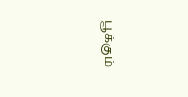பூக்கும்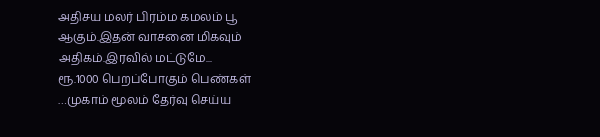அதிசய மலர் பிரம்ம கமலம் பூ ஆகும்.இதன் வாசனை மிகவும் அதிகம்.இரவில் மட்டுமே...
ரூ.1000 பெறப்போகும் பெண்கள் …முகாம் மூலம் தேர்வு செய்ய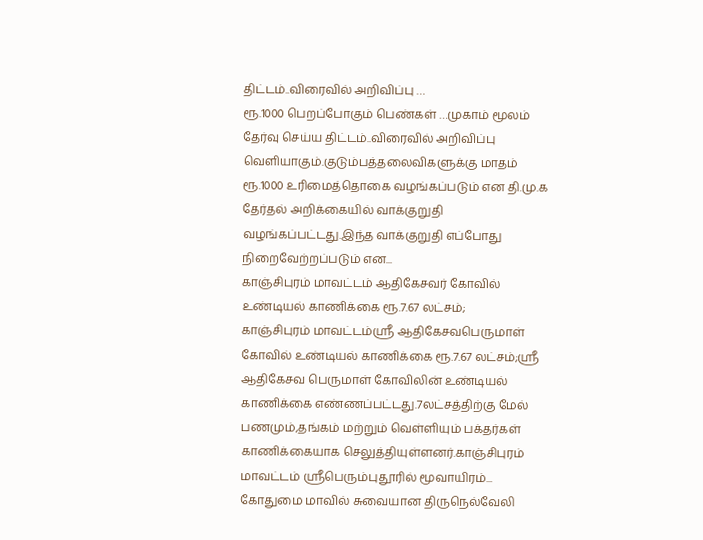திட்டம்..விரைவில் அறிவிப்பு …
ரூ.1000 பெறப்போகும் பெண்கள் …முகாம் மூலம் தேர்வு செய்ய திட்டம்..விரைவில் அறிவிப்பு வெளியாகும்.குடும்பத்தலைவிகளுக்கு மாதம் ரூ.1000 உரிமைத்தொகை வழங்கப்படும் என தி.மு.க தேர்தல் அறிக்கையில் வாக்குறுதி வழங்கப்பட்டது.இந்த வாக்குறுதி எப்போது நிறைவேற்றப்படும் என...
காஞ்சிபுரம் மாவட்டம் ஆதிகேசவர் கோவில் உண்டியல் காணிக்கை ரூ.7.67 லட்சம்;
காஞ்சிபுரம் மாவட்டம்ஸ்ரீ ஆதிகேசவபெருமாள் கோவில் உண்டியல் காணிக்கை ரூ.7.67 லட்சம்;ஸ்ரீ ஆதிகேசவ பெருமாள் கோவிலின் உண்டியல் காணிக்கை எண்ணப்பட்டது.7லட்சத்திற்கு மேல் பணமும்,தங்கம் மற்றும் வெள்ளியும் பக்தர்கள் காணிக்கையாக செலுத்தியுள்ளனர்.காஞ்சிபுரம் மாவட்டம் ஸ்ரீபெரும்புதூரில் மூவாயிரம்...
கோதுமை மாவில் சுவையான திருநெல்வேலி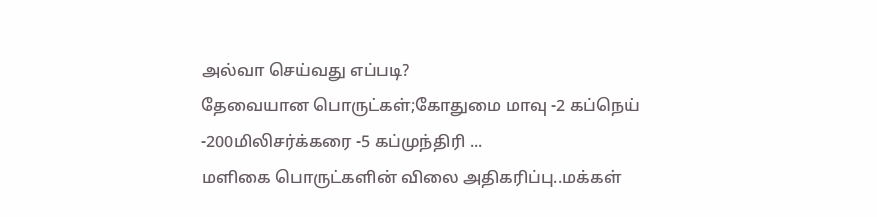அல்வா செய்வது எப்படி?
தேவையான பொருட்கள்;கோதுமை மாவு -2 கப்நெய் -200மிலிசர்க்கரை -5 கப்முந்திரி ...
மளிகை பொருட்களின் விலை அதிகரிப்பு..மக்கள்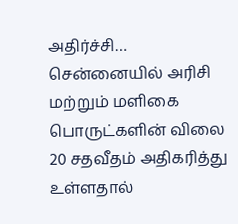அதிர்ச்சி…
சென்னையில் அரிசி மற்றும் மளிகை பொருட்களின் விலை 20 சதவீதம் அதிகரித்து உள்ளதால்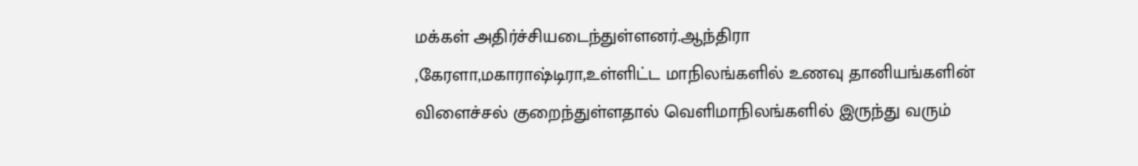மக்கள் அதிர்ச்சியடைந்துள்ளனர்.ஆந்திரா ,கேரளா,மகாராஷ்டிரா,உள்ளிட்ட மாநிலங்களில் உணவு தானியங்களின் விளைச்சல் குறைந்துள்ளதால் வெளிமாநிலங்களில் இருந்து வரும்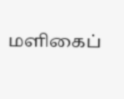மளிகைப்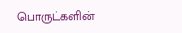பொருட்களின்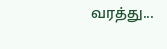வரத்து...